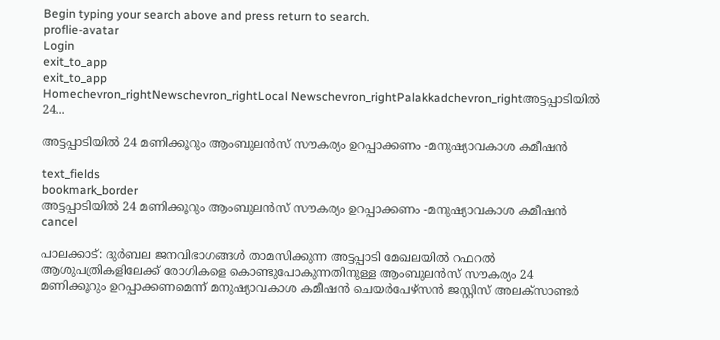Begin typing your search above and press return to search.
proflie-avatar
Login
exit_to_app
exit_to_app
Homechevron_rightNewschevron_rightLocal Newschevron_rightPalakkadchevron_rightഅട്ടപ്പാടിയിൽ 24...

അട്ടപ്പാടിയിൽ 24 മണിക്കൂറും ആംബുലൻസ് സൗകര്യം ഉറപ്പാക്കണം -മനുഷ്യാവകാശ കമീഷൻ

text_fields
bookmark_border
അട്ടപ്പാടിയിൽ 24 മണിക്കൂറും ആംബുലൻസ് സൗകര്യം ഉറപ്പാക്കണം -മനുഷ്യാവകാശ കമീഷൻ
cancel

പാലക്കാട്: ദുർബല ജനവിഭാഗങ്ങൾ താമസിക്കുന്ന അട്ടപ്പാടി മേഖലയിൽ റഫറൽ ആശുപത്രികളിലേക്ക് രോഗികളെ കൊണ്ടുപോകുന്നതിനുള്ള ആംബുലൻസ് സൗകര്യം 24 മണിക്കൂറും ഉറപ്പാക്കണമെന്ന് മനുഷ്യാവകാശ കമീഷൻ ചെയർപേഴ്സൻ ജസ്റ്റിസ് അലക്സാണ്ടർ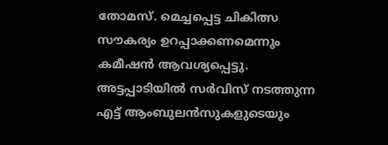തോമസ്. മെച്ചപ്പെട്ട ചികിത്സ സൗകര്യം ഉറപ്പാക്കണമെന്നും കമീഷൻ ആവശ്യപ്പെട്ടു. അട്ടപ്പാടിയിൽ സർവിസ് നടത്തുന്ന എട്ട് ആംബുലൻസുകളുടെയും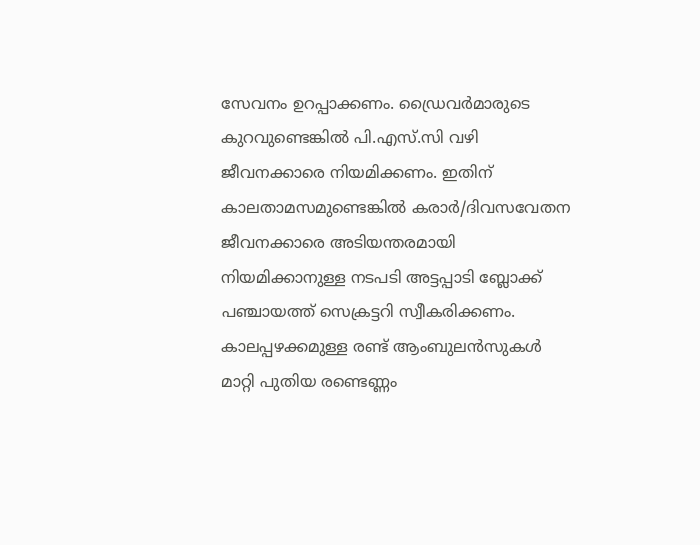സേവനം ഉറപ്പാക്കണം. ഡ്രൈവർമാരുടെ കുറവുണ്ടെങ്കിൽ പി.എസ്.സി വഴി ജീവനക്കാരെ നിയമിക്കണം. ഇതിന് കാലതാമസമുണ്ടെങ്കിൽ കരാർ/ദിവസവേതന ജീവനക്കാരെ അടിയന്തരമായി നിയമിക്കാനുള്ള നടപടി അട്ടപ്പാടി ബ്ലോക്ക് പഞ്ചായത്ത് സെക്രട്ടറി സ്വീകരിക്കണം. കാലപ്പഴക്കമുള്ള രണ്ട് ആംബുലൻസുകൾ മാറ്റി പുതിയ രണ്ടെണ്ണം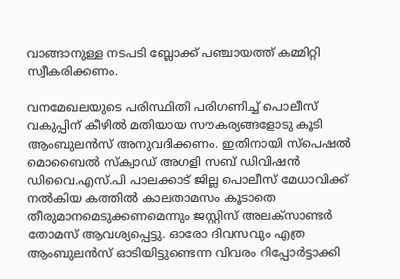വാങ്ങാനുള്ള നടപടി ബ്ലോക്ക് പഞ്ചായത്ത് കമ്മിറ്റി സ്വീകരിക്കണം.

വനമേഖലയുടെ പരിസ്ഥിതി പരിഗണിച്ച് പൊലീസ് വകുപ്പിന് കീഴിൽ മതിയായ സൗകര്യങ്ങളോടു കൂടി ആംബുലൻസ് അനുവദിക്കണം. ഇതിനായി സ്പെഷൽ മൊബൈൽ സ്ക്വാഡ് അഗളി സബ് ഡിവിഷൻ ഡിവൈ.എസ്.പി പാലക്കാട് ജില്ല പൊലീസ് മേധാവിക്ക് നൽകിയ കത്തിൽ കാലതാമസം കൂടാതെ തീരുമാനമെടുക്കണമെന്നും ജസ്റ്റിസ് അലക്സാണ്ടർ തോമസ് ആവശ്യപ്പെട്ടു. ഓരോ ദിവസവും എത്ര ആംബുലൻസ് ഓടിയിട്ടുണ്ടെന്ന വിവരം റിപ്പോർട്ടാക്കി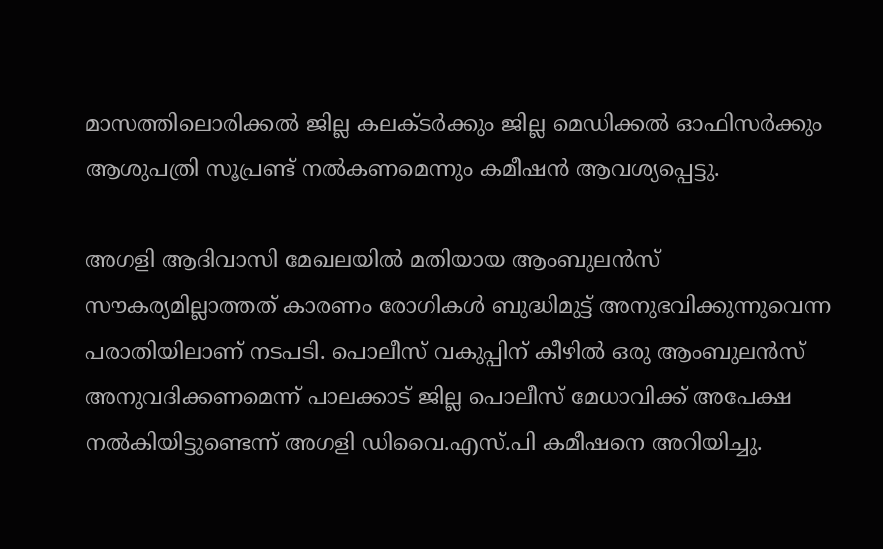മാസത്തിലൊരിക്കൽ ജില്ല കലക്ടർക്കും ജില്ല മെഡിക്കൽ ഓഫിസർക്കും ആശുപത്രി സൂപ്രണ്ട് നൽകണമെന്നും കമീഷൻ ആവശ്യപ്പെട്ടു.

അഗളി ആദിവാസി മേഖലയിൽ മതിയായ ആംബുലൻസ് സൗകര്യമില്ലാത്തത് കാരണം രോഗികൾ ബുദ്ധിമുട്ട് അനുഭവിക്കുന്നുവെന്ന പരാതിയിലാണ് നടപടി. പൊലീസ് വകുപ്പിന് കീഴിൽ ഒരു ആംബുലൻസ് അനുവദിക്കണമെന്ന് പാലക്കാട് ജില്ല പൊലീസ് മേധാവിക്ക് അപേക്ഷ നൽകിയിട്ടുണ്ടെന്ന് അഗളി ഡിവൈ.എസ്.പി കമീഷനെ അറിയിച്ചു.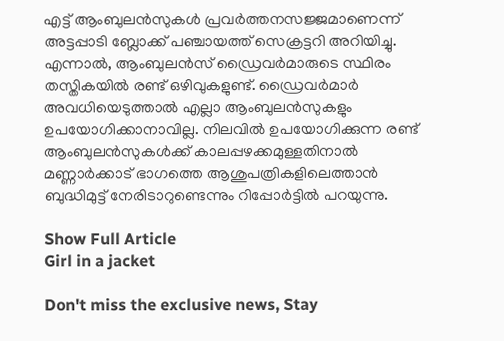എട്ട് ആംബുലൻസുകൾ പ്രവർത്തനസജ്ജമാണെന്ന് അട്ടപ്പാടി ബ്ലോക്ക് പഞ്ചായത്ത് സെക്രട്ടറി അറിയിച്ചു. എന്നാൽ, ആംബുലൻസ് ഡ്രൈവർമാരുടെ സ്ഥിരം തസ്തികയിൽ രണ്ട് ഒഴിവുകളുണ്ട്. ഡ്രൈവർമാർ അവധിയെടുത്താൽ എല്ലാ ആംബുലൻസുകളും ഉപയോഗിക്കാനാവില്ല. നിലവിൽ ഉപയോഗിക്കുന്ന രണ്ട് ആംബുലൻസുകൾക്ക് കാലപ്പഴക്കമുള്ളതിനാൽ മണ്ണാർക്കാട് ഭാഗത്തെ ആശുപത്രികളിലെത്താൻ ബുദ്ധിമുട്ട് നേരിടാറുണ്ടെന്നും റിപ്പോർട്ടിൽ പറയുന്നു.

Show Full Article
Girl in a jacket

Don't miss the exclusive news, Stay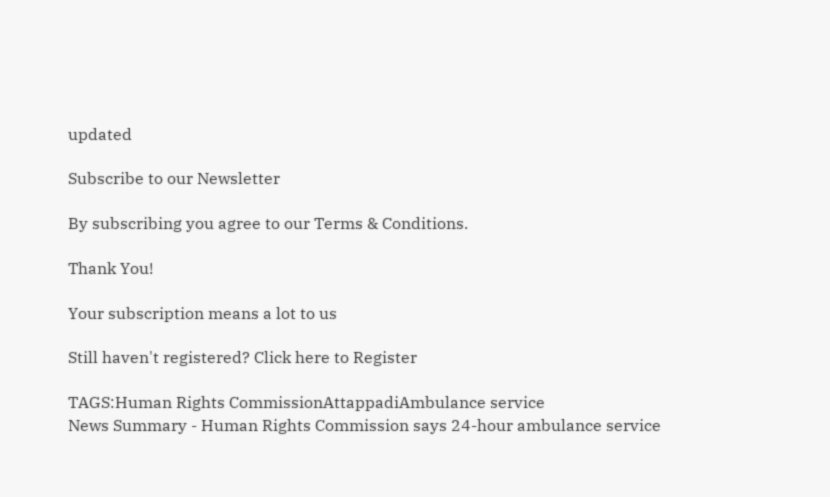updated

Subscribe to our Newsletter

By subscribing you agree to our Terms & Conditions.

Thank You!

Your subscription means a lot to us

Still haven't registered? Click here to Register

TAGS:Human Rights CommissionAttappadiAmbulance service
News Summary - Human Rights Commission says 24-hour ambulance service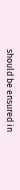should be ensured in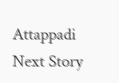Attappadi
Next Story